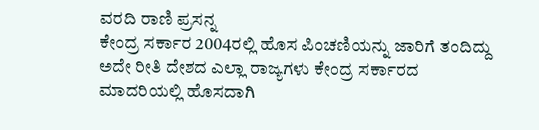ವರದಿ ರಾಣಿ ಪ್ರಸನ್ನ
ಕೇಂದ್ರ ಸರ್ಕಾರ 2004ರಲ್ಲಿ ಹೊಸ ಪಿಂಚಣಿಯನ್ನು ಜಾರಿಗೆ ತಂದಿದ್ದು ಅದೇ ರೀತಿ ದೇಶದ ಎಲ್ಲಾ ರಾಜ್ಯಗಳು ಕೇಂದ್ರ ಸರ್ಕಾರದ ಮಾದರಿಯಲ್ಲಿ ಹೊಸದಾಗಿ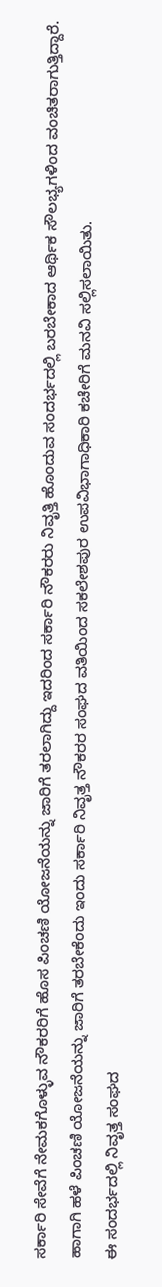ಸರ್ಕಾರಿ ಸೇವೆಗೆ ನೇಮಕಗೊಳ್ಳುವ ನೌಕರರಿಗೆ ಹೊಸ ಪಿಂಚಣಿ ಯೋಜನೆಯನ್ನು ಜಾರಿಗೆ ತರಲಾಗಿದ್ದು ಇದರಿಂದ ಸರ್ಕಾರಿ ನೌಕರರು ನಿವೃತ್ತಿ ಹೊಂದುವ ಸಂದರ್ಭದಲ್ಲಿ ಬರಬೇಕಾದ ಆರ್ಥಿಕ ಸೌಲಭ್ಯಗಳಿಂದ ವಂಚಿತರಾಗುತ್ತಿದ್ದಾರೆ.
ಹಾಗಾಗಿ ಹಳೆ ಪಿಂಚಣಿ ಯೋಜನೆಯನ್ನು ಜಾರಿಗೆ ತರಬೇಕೆಂದು ಇಂದು ಸರ್ಕಾರಿ ನಿವೃತ್ತ ನೌಕರರ ಸಂಘದ ವತಿಯಿಂದ ಸಕಲೇಶಪುರ ಉಪವಿಭಾಗಾಧಿಕಾರಿ ಕಚೇರಿಗೆ ಮನವಿ ಸಲ್ಲಿಸಲಾಯಿತು.
ಈ ಸಂದರ್ಭದಲ್ಲಿ ನಿವೃತ್ತ ಸಂಘದ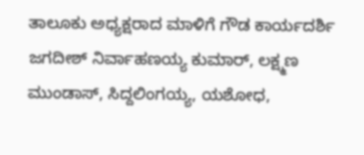ತಾಲೂಕು ಅಧ್ಯಕ್ಷರಾದ ಮಾಳಿಗೆ ಗೌಡ ಕಾರ್ಯದರ್ಶಿ ಜಗದೀಶ್ ನಿರ್ವಾಹಣಯ್ಯ ಕುಮಾರ್, ಲಕ್ಷ್ಮಣ ಮುಂಡಾಸ್, ಸಿದ್ದಲಿಂಗಯ್ಯ, ಯಶೋಧ,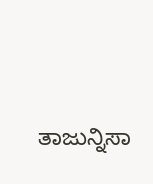ತಾಜುನ್ನಿಸಾ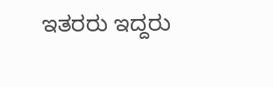ಇತರರು ಇದ್ದರು